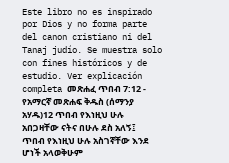Este libro no es inspirado por Dios y no forma parte del canon cristiano ni del Tanaj judío. Se muestra solo con fines históricos y de estudio. Ver explicación completa መጽሐፈ ጥበብ 7:12 - የአማርኛ መጽሐፍ ቅዱስ (ሰማንያ አሃዱ)12 ጥበብ የእነዚህ ሁሉ አበጋዛቸው ናትና በሁሉ ደስ አለኝ፤ ጥበብ የእነዚህ ሁሉ አስገኛቸው እንደ ሆነች አላወቅሁም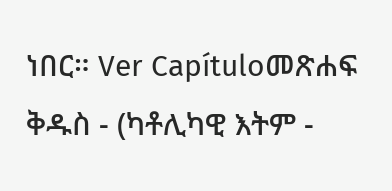ነበር። Ver Capítuloመጽሐፍ ቅዱስ - (ካቶሊካዊ እትም -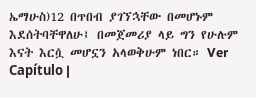ኤማሁስ)12 በጥበብ ያገኘኋቸው በመሆኑም እደሰትባቸዋለሁ፤ በመጀመሪያ ላይ ግን የሁሉም እናት እርሷ መሆኗን አላወቅሁም ነበር። Ver Capítulo |